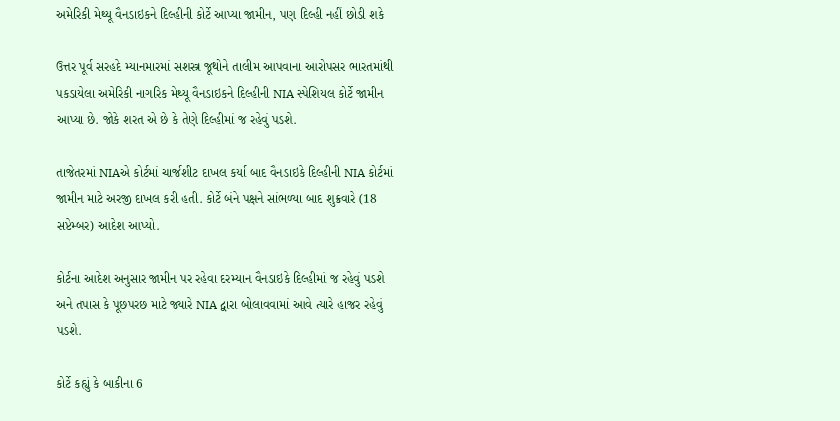અમેરિકી મેથ્યૂ વૈનડાઇકને દિલ્હીની કોર્ટે આપ્યા જામીન, પણ દિલ્હી નહીં છોડી શકે

ઉત્તર પૂર્વ સરહદે મ્યાનમારમાં સશસ્ત્ર જૂથોને તાલીમ આપવાના આરોપસર ભારતમાંથી પકડાયેલા અમેરિકી નાગરિક મેથ્યૂ વૈનડાઇકને દિલ્હીની NIA સ્પેશિયલ કોર્ટે જામીન આપ્યા છે. જોકે શરત એ છે કે તેણે દિલ્હીમાં જ રહેવું પડશે.

તાજેતરમાં NIAએ કોર્ટમાં ચાર્જશીટ દાખલ કર્યા બાદ વૈનડાઇકે દિલ્હીની NIA કોર્ટમાં જામીન માટે અરજી દાખલ કરી હતી. કોર્ટે બંને પક્ષને સાંભળ્યા બાદ શુક્રવારે (18 સપ્ટેમ્બર) આદેશ આપ્યો.

કોર્ટના આદેશ અનુસાર જામીન પર રહેવા દરમ્યાન વૈનડાઇકે દિલ્હીમાં જ રહેવું પડશે અને તપાસ કે પૂછપરછ માટે જ્યારે NIA દ્વારા બોલાવવામાં આવે ત્યારે હાજર રહેવું પડશે.

કોર્ટે કહ્યું કે બાકીના 6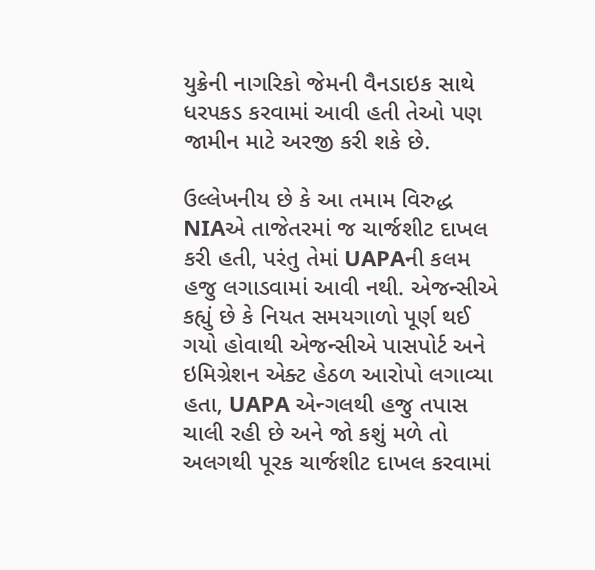યુક્રેની નાગરિકો જેમની વૈનડાઇક સાથે ધરપકડ કરવામાં આવી હતી તેઓ પણ જામીન માટે અરજી કરી શકે છે.

ઉલ્લેખનીય છે કે આ તમામ વિરુદ્ધ NIAએ તાજેતરમાં જ ચાર્જશીટ દાખલ કરી હતી, પરંતુ તેમાં UAPAની કલમ હજુ લગાડવામાં આવી નથી. એજન્સીએ કહ્યું છે કે નિયત સમયગાળો પૂર્ણ થઈ ગયો હોવાથી એજન્સીએ પાસપોર્ટ અને ઇમિગ્રેશન એક્ટ હેઠળ આરોપો લગાવ્યા હતા, UAPA એન્ગલથી હજુ તપાસ ચાલી રહી છે અને જો કશું મળે તો અલગથી પૂરક ચાર્જશીટ દાખલ કરવામાં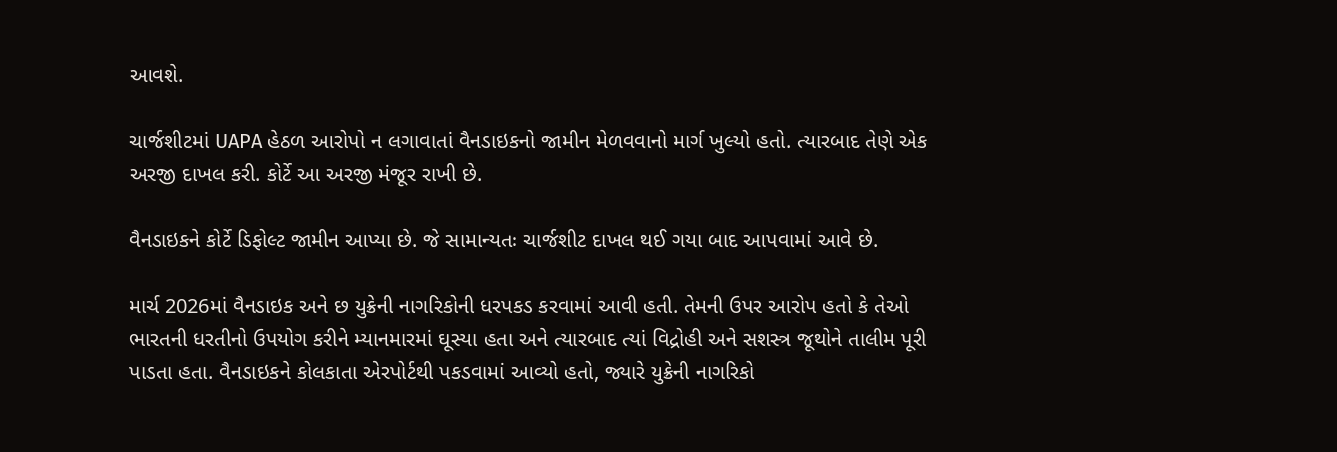આવશે.

ચાર્જશીટમાં UAPA હેઠળ આરોપો ન લગાવાતાં વૈનડાઇકનો જામીન મેળવવાનો માર્ગ ખુલ્યો હતો. ત્યારબાદ તેણે એક અરજી દાખલ કરી. કોર્ટે આ અરજી મંજૂર રાખી છે.

વૈનડાઇકને કોર્ટે ડિફોલ્ટ જામીન આપ્યા છે. જે સામાન્યતઃ ચાર્જશીટ દાખલ થઈ ગયા બાદ આપવામાં આવે છે.

માર્ચ 2026માં વૈનડાઇક અને છ યુક્રેની નાગરિકોની ધરપકડ કરવામાં આવી હતી. તેમની ઉપર આરોપ હતો કે તેઓ ભારતની ધરતીનો ઉપયોગ કરીને મ્યાનમારમાં ઘૂસ્યા હતા અને ત્યારબાદ ત્યાં વિદ્રોહી અને સશસ્ત્ર જૂથોને તાલીમ પૂરી પાડતા હતા. વૈનડાઇકને કોલકાતા એરપોર્ટથી પકડવામાં આવ્યો હતો, જ્યારે યુક્રેની નાગરિકો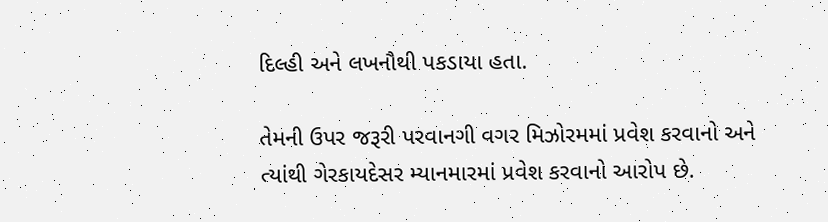દિલ્હી અને લખનૌથી પકડાયા હતા.

તેમની ઉપર જરૂરી પરવાનગી વગર મિઝોરમમાં પ્રવેશ કરવાનો અને ત્યાંથી ગેરકાયદેસર મ્યાનમારમાં પ્રવેશ કરવાનો આરોપ છે.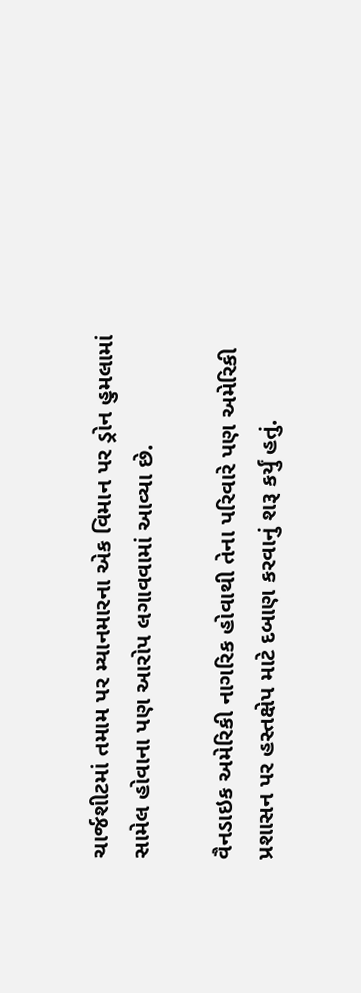ચાર્જશીટમાં તમામ પર મ્યાનમારના એક વિમાન પર ડ્રોન હુમલામાં સામેલ હોવાના પણ આરોપ લગાવવામાં આવ્યા છે.

વૈનડાઇક અમેરિકી નાગરિક હોવાથી તેના પરિવારે પણ અમેરિકી પ્રશાસન પર હસ્તક્ષેપ માટે દબાણ કરવાનું શરૂ કર્યું હતું.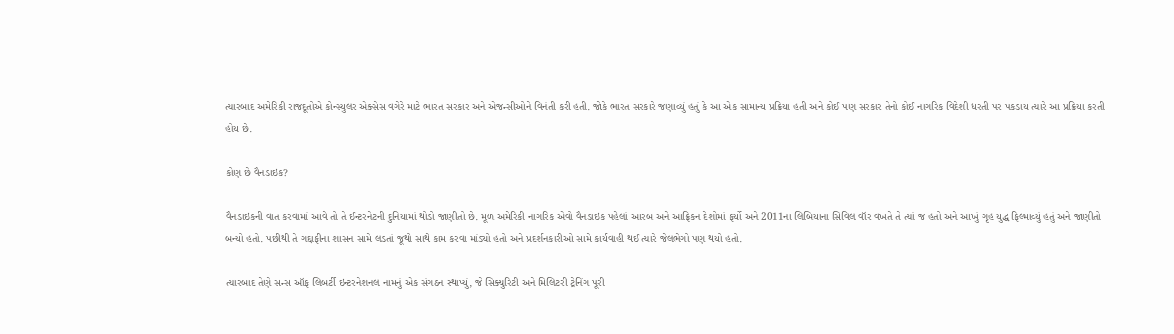ત્યારબાદ અમેરિકી રાજદૂતોએ કોન્સ્યુલર એક્સેસ વગેરે માટે ભારત સરકાર અને એજન્સીઓને વિનંતી કરી હતી. જોકે ભારત સરકારે જણાવ્યું હતું કે આ એક સામાન્ય પ્રક્રિયા હતી અને કોઈ પણ સરકાર તેનો કોઈ નાગરિક વિદેશી ધરતી પર પકડાય ત્યારે આ પ્રક્રિયા કરતી હોય છે.

કોણ છે વૈનડાઇક?

વૈનડાઇકની વાત કરવામાં આવે તો તે ઈન્ટરનેટની દુનિયામાં થોડો જાણીતો છે. મૂળ અમેરિકી નાગરિક એવો વૈનડાઇક પહેલાં આરબ અને આફ્રિકન દેશોમાં ફર્યો અને 2011ના લિબિયાના સિવિલ વૉર વખતે તે ત્યાં જ હતો અને આખું ગૃહ યુદ્ધ ફિલ્માવ્યું હતું અને જાણીતો બન્યો હતો. પછીથી તે ગદ્દાફીના શાસન સામે લડતાં જૂથો સાથે કામ કરવા માંડ્યો હતો અને પ્રદર્શનકારીઓ સામે કાર્યવાહી થઈ ત્યારે જેલભેગો પણ થયો હતો.

ત્યારબાદ તેણે સન્સ ઑફ લિબર્ટી ઇન્ટરનેશનલ નામનું એક સંગઠન સ્થાપ્યું, જે સિક્યુરિટી અને મિલિટરી ટ્રેનિંગ પૂરી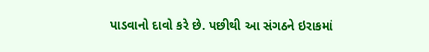પાડવાનો દાવો કરે છે. પછીથી આ સંગઠને ઇરાકમાં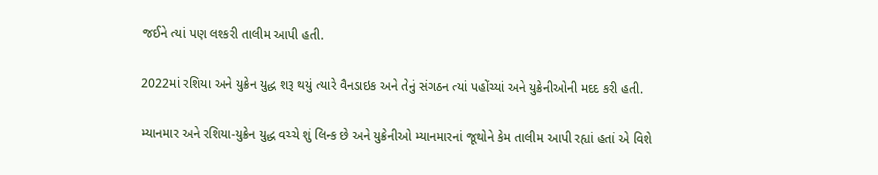જઈને ત્યાં પણ લશ્કરી તાલીમ આપી હતી.

2022માં રશિયા અને યુક્રેન યુદ્ધ શરૂ થયું ત્યારે વૈનડાઇક અને તેનું સંગઠન ત્યાં પહોંચ્યાં અને યુક્રેનીઓની મદદ કરી હતી.

મ્યાનમાર અને રશિયા-યુક્રેન યુદ્ધ વચ્ચે શું લિન્ક છે અને યુક્રેનીઓ મ્યાનમારનાં જૂથોને કેમ તાલીમ આપી રહ્યાં હતાં એ વિશે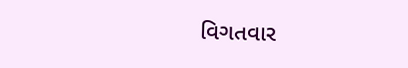વિગતવાર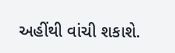અહીંથી વાંચી શકાશે.